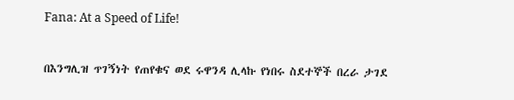Fana: At a Speed of Life!

በእንግሊዝ ጥገኝነት የጠየቁና ወደ ሩዋንዳ ሊላኩ የነበሩ ስደተኞች በረራ ታገደ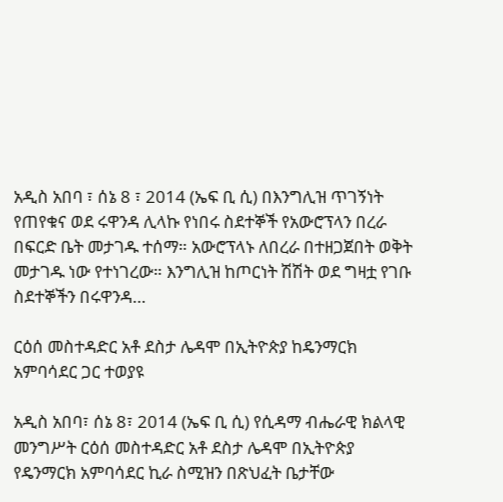አዲስ አበባ ፣ ሰኔ 8 ፣ 2014 (ኤፍ ቢ ሲ) በእንግሊዝ ጥገኝነት የጠየቁና ወደ ሩዋንዳ ሊላኩ የነበሩ ስደተኞች የአውሮፕላን በረራ በፍርድ ቤት መታገዱ ተሰማ። አውሮፕላኑ ለበረራ በተዘጋጀበት ወቅት መታገዱ ነው የተነገረው። እንግሊዝ ከጦርነት ሽሽት ወደ ግዛቷ የገቡ ስደተኞችን በሩዋንዳ…

ርዕሰ መስተዳድር አቶ ደስታ ሌዳሞ በኢትዮጵያ ከዴንማርክ አምባሳደር ጋር ተወያዩ

አዲስ አበባ፣ ሰኔ 8፣ 2014 (ኤፍ ቢ ሲ) የሲዳማ ብሔራዊ ክልላዊ መንግሥት ርዕሰ መስተዳድር አቶ ደስታ ሌዳሞ በኢትዮጵያ የዴንማርክ አምባሳደር ኪራ ስሚዝን በጽህፈት ቤታቸው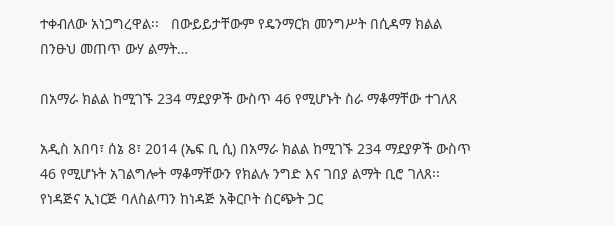ተቀብለው አነጋግረዋል፡፡   በውይይታቸውም የዴንማርክ መንግሥት በሲዳማ ክልል በንፁህ መጠጥ ውሃ ልማት…

በአማራ ክልል ከሚገኙ 234 ማደያዎች ውስጥ 46 የሚሆኑት ስራ ማቆማቸው ተገለጸ

አዲስ አበባ፣ ሰኔ 8፣ 2014 (ኤፍ ቢ ሲ) በአማራ ክልል ከሚገኙ 234 ማደያዎች ውስጥ 46 የሚሆኑት አገልግሎት ማቆማቸውን የክልሉ ንግድ እና ገበያ ልማት ቢሮ ገለጸ፡፡ የነዳጅና ኢነርጅ ባለስልጣን ከነዳጅ አቅርቦት ስርጭት ጋር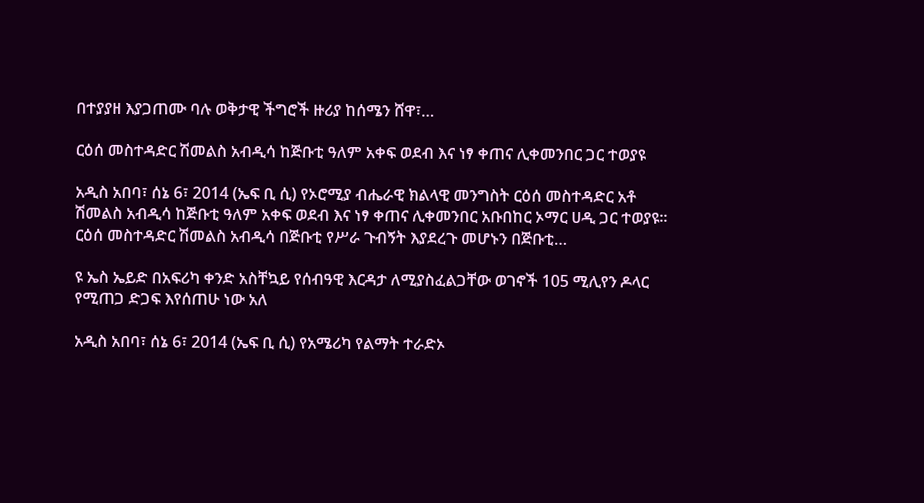በተያያዘ እያጋጠሙ ባሉ ወቅታዊ ችግሮች ዙሪያ ከሰሜን ሸዋ፣…

ርዕሰ መስተዳድር ሽመልስ አብዲሳ ከጅቡቲ ዓለም አቀፍ ወደብ እና ነፃ ቀጠና ሊቀመንበር ጋር ተወያዩ

አዲስ አበባ፣ ሰኔ 6፣ 2014 (ኤፍ ቢ ሲ) የኦሮሚያ ብሔራዊ ክልላዊ መንግስት ርዕሰ መስተዳድር አቶ ሽመልስ አብዲሳ ከጅቡቲ ዓለም አቀፍ ወደብ እና ነፃ ቀጠና ሊቀመንበር አቡበከር ኦማር ሀዲ ጋር ተወያዩ፡፡ ርዕሰ መስተዳድር ሽመልስ አብዲሳ በጅቡቲ የሥራ ጉብኝት እያደረጉ መሆኑን በጅቡቲ…

ዩ ኤስ ኤይድ በአፍሪካ ቀንድ አስቸኳይ የሰብዓዊ እርዳታ ለሚያስፈልጋቸው ወገኖች 105 ሚሊየን ዶላር የሚጠጋ ድጋፍ እየሰጠሁ ነው አለ

አዲስ አበባ፣ ሰኔ 6፣ 2014 (ኤፍ ቢ ሲ) የአሜሪካ የልማት ተራድኦ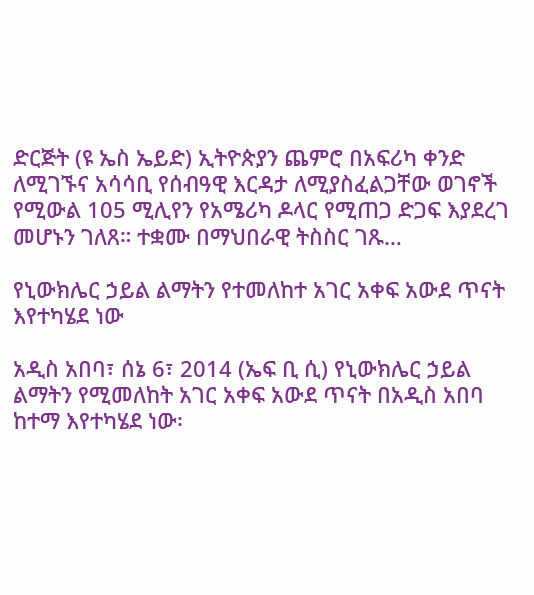ድርጅት (ዩ ኤስ ኤይድ) ኢትዮጵያን ጨምሮ በአፍሪካ ቀንድ ለሚገኙና አሳሳቢ የሰብዓዊ እርዳታ ለሚያስፈልጋቸው ወገኖች የሚውል 105 ሚሊየን የአሜሪካ ዶላር የሚጠጋ ድጋፍ እያደረገ መሆኑን ገለጸ። ተቋሙ በማህበራዊ ትስስር ገጹ…

የኒውክሌር ኃይል ልማትን የተመለከተ አገር አቀፍ አውደ ጥናት እየተካሄደ ነው

አዲስ አበባ፣ ሰኔ 6፣ 2014 (ኤፍ ቢ ሲ) የኒውክሌር ኃይል ልማትን የሚመለከት አገር አቀፍ አውደ ጥናት በአዲስ አበባ ከተማ እየተካሄደ ነው፡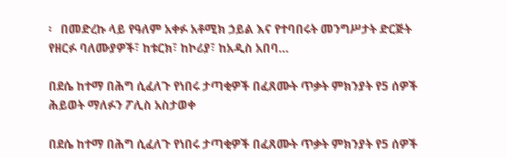፡   በመድረኩ ላይ የዓለም አቀፉ አቶሚክ ኃይል እና የተባበሩት መንግሥታት ድርጅት የዘርፉ ባለሙያዎች፣ ከቱርክ፣ ከኮሪያ፣ ከአዲስ አበባ…

በደሴ ከተማ በሕግ ሲፈለጉ የነበሩ ታጣቂዎች በፈጸሙት ጥቃት ምክንያት የ5 ሰዎች ሕይወት ማለፉን ፖሊስ አስታወቀ

በደሴ ከተማ በሕግ ሲፈለጉ የነበሩ ታጣቂዎች በፈጸሙት ጥቃት ምክንያት የ5 ሰዎች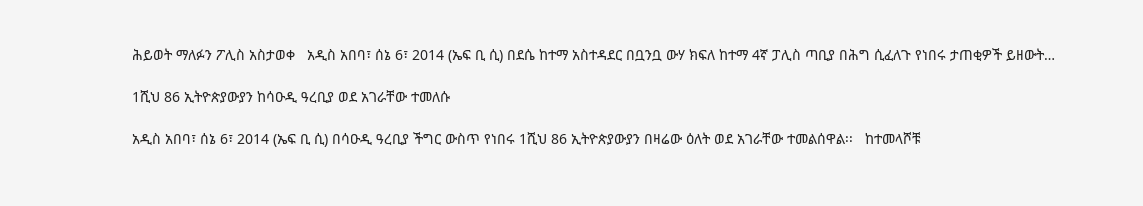ሕይወት ማለፉን ፖሊስ አስታወቀ   አዲስ አበባ፣ ሰኔ 6፣ 2014 (ኤፍ ቢ ሲ) በደሴ ከተማ አስተዳደር በቧንቧ ውሃ ክፍለ ከተማ 4ኛ ፓሊስ ጣቢያ በሕግ ሲፈለጉ የነበሩ ታጠቂዎች ይዘውት…

1ሺህ 86 ኢትዮጵያውያን ከሳዑዲ ዓረቢያ ወደ አገራቸው ተመለሱ

አዲስ አበባ፣ ሰኔ 6፣ 2014 (ኤፍ ቢ ሲ) በሳዑዲ ዓረቢያ ችግር ውስጥ የነበሩ 1ሺህ 86 ኢትዮጵያውያን በዛሬው ዕለት ወደ አገራቸው ተመልሰዋል፡፡   ከተመላሾቹ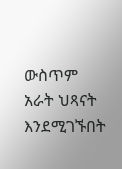ውስጥም አራት ህጻናት እንደሚገኙበት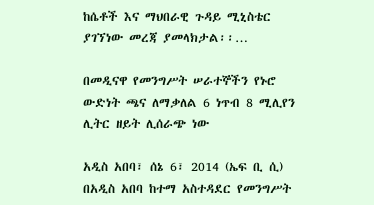ከሴቶች እና ማህበራዊ ጉዳይ ሚኒስቴር ያገኘነው መረጃ ያመላክታል፡፡…

በመዲናዋ የመንግሥት ሠራተኞችን የኑሮ ውድነት ጫና ለማቃለል 6 ነጥብ 8 ሚሊየን ሊትር ዘይት ሊሰራጭ ነው

አዲስ አበባ፣ ሰኔ 6፣ 2014 (ኤፍ ቢ ሲ) በአዲስ አበባ ከተማ አስተዳደር የመንግሥት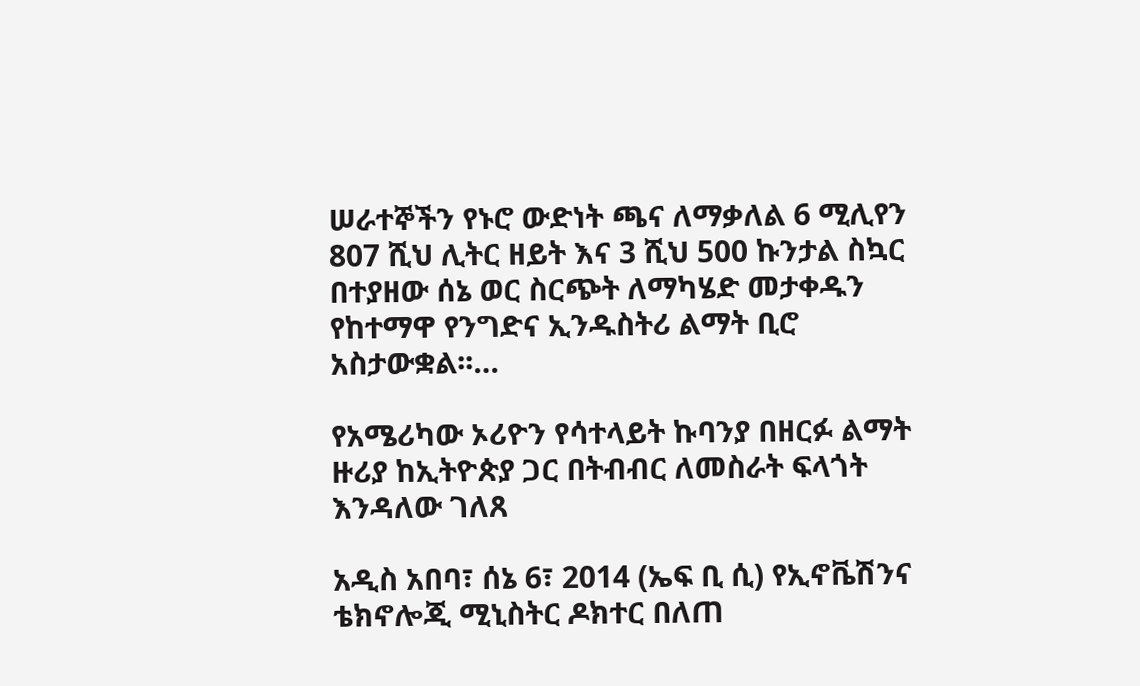ሠራተኞችን የኑሮ ውድነት ጫና ለማቃለል 6 ሚሊየን 807 ሺህ ሊትር ዘይት እና 3 ሺህ 500 ኩንታል ስኳር በተያዘው ሰኔ ወር ስርጭት ለማካሄድ መታቀዱን የከተማዋ የንግድና ኢንዱስትሪ ልማት ቢሮ አስታውቋል፡፡…

የአሜሪካው ኦሪዮን የሳተላይት ኩባንያ በዘርፉ ልማት ዙሪያ ከኢትዮጵያ ጋር በትብብር ለመስራት ፍላጎት እንዳለው ገለጸ

አዲስ አበባ፣ ሰኔ 6፣ 2014 (ኤፍ ቢ ሲ) የኢኖቬሽንና ቴክኖሎጂ ሚኒስትር ዶክተር በለጠ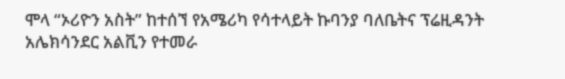ሞላ “ኦሪዮን አስት” ከተሰኘ የአሜሪካ የሳተላይት ኩባንያ ባለቤትና ፕሬዚዳንት አሌክሳንደር አልቪን የተመራ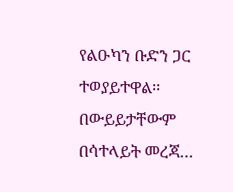የልዑካን ቡድን ጋር ተወያይተዋል፡፡   በውይይታቸውም በሳተላይት መረጃ…